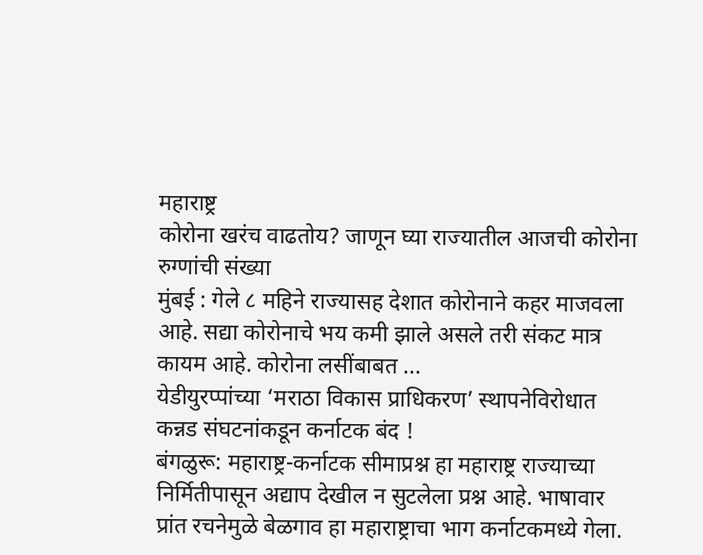महाराष्ट्र
कोरोना खरंच वाढतोय? जाणून घ्या राज्यातील आजची कोरोना रुग्णांची संख्या
मुंबई : गेले ८ महिने राज्यासह देशात कोरोनाने कहर माजवला आहे. सद्या कोरोनाचे भय कमी झाले असले तरी संकट मात्र कायम आहे. कोरोना लसींबाबत ...
येडीयुरप्पांच्या ‘मराठा विकास प्राधिकरण’ स्थापनेविरोधात कन्नड संघटनांकडून कर्नाटक बंद !
बंगळुरू: महाराष्ट्र-कर्नाटक सीमाप्रश्न हा महाराष्ट्र राज्याच्या निर्मितीपासून अद्याप देखील न सुटलेला प्रश्न आहे. भाषावार प्रांत रचनेमुळे बेळगाव हा महाराष्ट्राचा भाग कर्नाटकमध्ये गेला.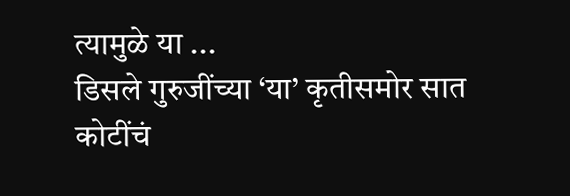त्यामुळे या ...
डिसले गुरुजींच्या ‘या’ कृतीसमोर सात कोटींचं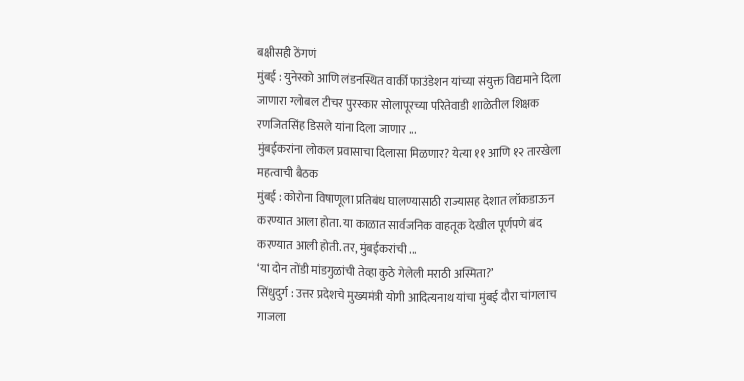बक्षीसही ठेंगणं
मुंबई : युनेस्को आणि लंडनस्थित वार्की फाउंडेशन यांच्या संयुक्त विद्यमाने दिला जाणारा ग्लोबल टीचर पुरस्कार सोलापूरच्या परितेवाडी शाळेतील शिक्षक रणजितसिंह डिसले यांना दिला जाणार ...
मुंबईकरांना लोकल प्रवासाचा दिलासा मिळणार? येत्या ११ आणि १२ तारखेला महत्वाची बैठक
मुंबई : कोरोना विषाणूला प्रतिबंध घालण्यासाठी राज्यासह देशात लॉकडाऊन करण्यात आला होता. या काळात सार्वजनिक वाहतूक देखील पूर्णपणे बंद करण्यात आली होती. तर, मुंबईकरांची ...
‘या दोन तोंडी मांडगुळांची तेव्हा कुठे गेलेली मराठी अस्मिता?’
सिंधुदुर्ग : उत्तर प्रदेशचे मुख्यमंत्री योगी आदित्यनाथ यांचा मुंबई दौरा चांगलाच गाजला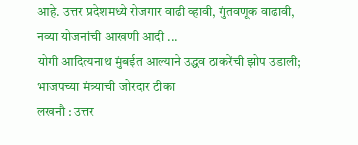आहे. उत्तर प्रदेशमध्ये रोजगार वाढी व्हावी, गुंतवणूक वाढावी, नव्या योजनांची आखणी आदी ...
योगी आदित्यनाथ मुंबईत आल्याने उद्धव ठाकरेंची झोप उडाली; भाजपच्या मंत्र्याची जोरदार टीका
लखनौ : उत्तर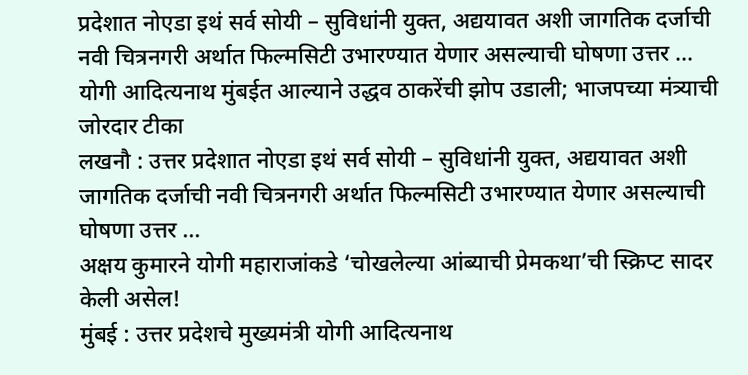प्रदेशात नोएडा इथं सर्व सोयी – सुविधांनी युक्त, अद्ययावत अशी जागतिक दर्जाची नवी चित्रनगरी अर्थात फिल्मसिटी उभारण्यात येणार असल्याची घोषणा उत्तर ...
योगी आदित्यनाथ मुंबईत आल्याने उद्धव ठाकरेंची झोप उडाली; भाजपच्या मंत्र्याची जोरदार टीका
लखनौ : उत्तर प्रदेशात नोएडा इथं सर्व सोयी – सुविधांनी युक्त, अद्ययावत अशी जागतिक दर्जाची नवी चित्रनगरी अर्थात फिल्मसिटी उभारण्यात येणार असल्याची घोषणा उत्तर ...
अक्षय कुमारने योगी महाराजांकडे ‘चोखलेल्या आंब्याची प्रेमकथा’ची स्क्रिप्ट सादर केली असेल!
मुंबई : उत्तर प्रदेशचे मुख्यमंत्री योगी आदित्यनाथ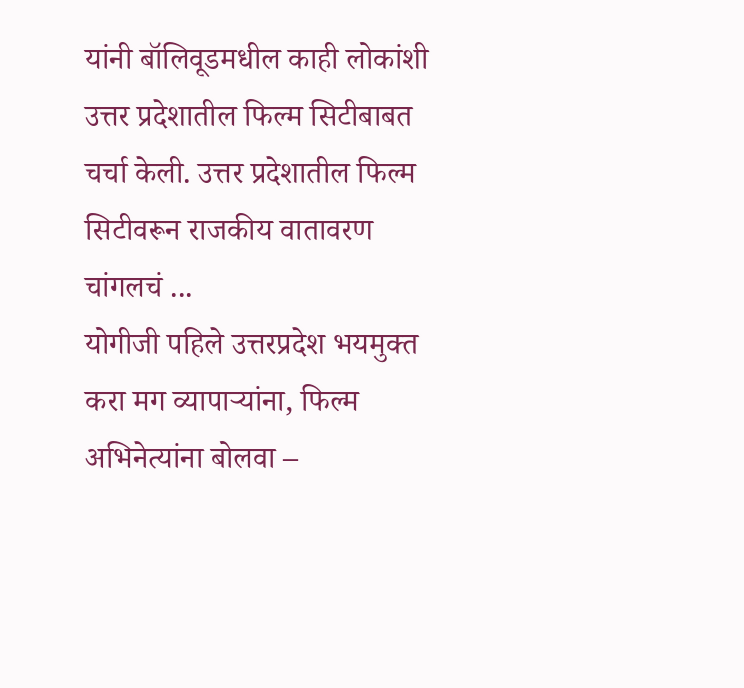यांनी बॉलिवूडमधील काही लोकांशी उत्तर प्रदेशातील फिल्म सिटीबाबत चर्चा केली. उत्तर प्रदेशातील फिल्म सिटीवरून राजकीय वातावरण चांगलचं ...
योगीजी पहिले उत्तरप्रदेश भयमुक्त करा मग व्यापाऱ्यांना, फिल्म अभिनेत्यांना बोलवा –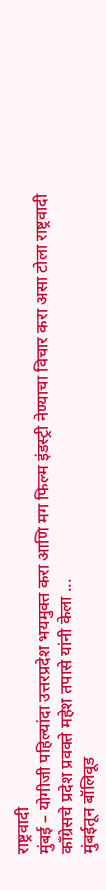राष्ट्रवादी
मुंबई – योगीजी पहिल्यांदा उत्तरप्रदेश भयमुक्त करा आणि मग फिल्म इंडस्ट्री नेण्याचा विचार करा असा टोला राष्ट्रवादी काँग्रेसचे प्रदेश प्रवक्ते महेश तपासे यांनी केला ...
मुंबईतून बॉलिवूड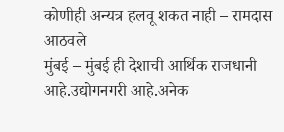कोणीही अन्यत्र हलवू शकत नाही – रामदास आठवले
मुंबई – मुंबई ही देशाची आर्थिक राजधानी आहे.उद्योगनगरी आहे.अनेक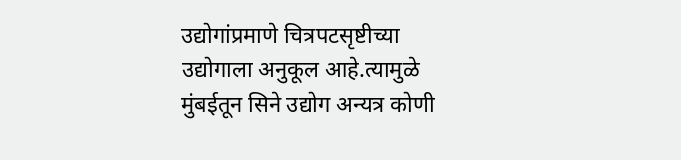उद्योगांप्रमाणे चित्रपटसृष्टीच्या उद्योगाला अनुकूल आहे.त्यामुळे मुंबईतून सिने उद्योग अन्यत्र कोणी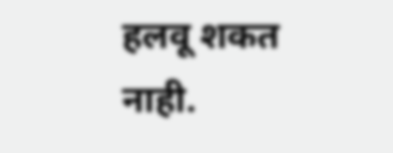हलवू शकत नाही.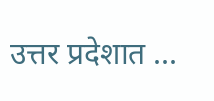उत्तर प्रदेशात ...